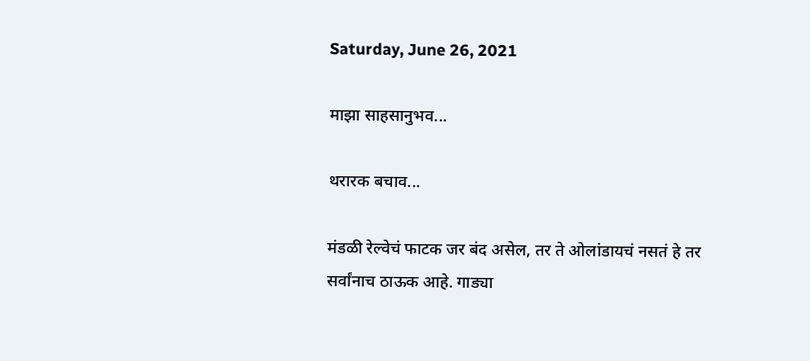Saturday, June 26, 2021

माझा साहसानुभव...

थरारक बचाव...

मंडळी रेल्वेचं फाटक जर बंद असेल, तर ते ओलांडायचं नसतं हे तर सर्वांनाच ठाऊक आहे. गाड्या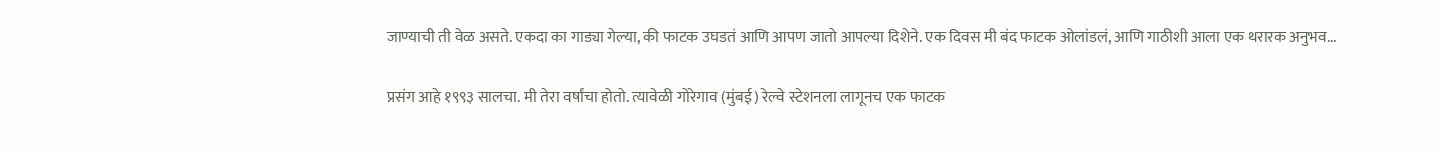जाण्याची ती वेळ असते. एकदा का गाड्या गेल्या, की फाटक उघडतं आणि आपण जातो आपल्या दिशेने. एक दिवस मी बंद फाटक ओलांडलं, आणि गाठीशी आला एक थरारक अनुभव...

प्रसंग आहे १९९३ सालचा. मी तेरा वर्षांचा होतो. त्यावेळी गोरेगाव (मुंबई) रेल्वे स्टेशनला लागूनच एक फाटक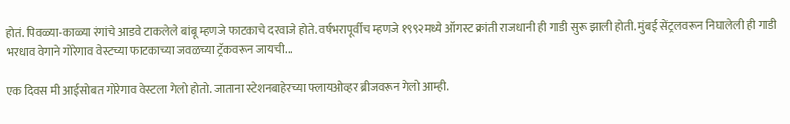होतं. पिवळ्या-काळ्या रंगांचे आडवे टाकलेले बांबू म्हणजे फाटकाचे दरवाजे होते. वर्षभरापूर्वीच म्हणजे १९९२मध्ये ऑगस्ट क्रांती राजधानी ही गाडी सुरू झाली होती. मुंबई सेंट्रलवरून निघालेली ही गाडी भरधाव वेगाने गोरेगाव वेस्टच्या फाटकाच्या जवळच्या ट्रॅकवरून जायची...

एक दिवस मी आईसोबत गोरेगाव वेस्टला गेलो होतो. जाताना स्टेशनबाहेरच्या फ्लायओव्हर ब्रीजवरून गेलो आम्ही.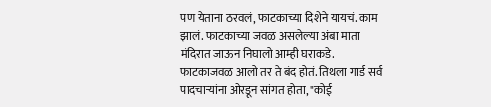पण येताना ठरवलं, फाटकाच्या दिशेने यायचं. काम झालं. फाटकाच्या जवळ असलेल्या अंबा माता मंदिरात जाऊन निघालो आम्ही घराकडे. फाटकाजवळ आलो तर ते बंद होतं. तिथला गार्ड सर्व पादचाऱ्यांना ओरडून सांगत होता, "कोई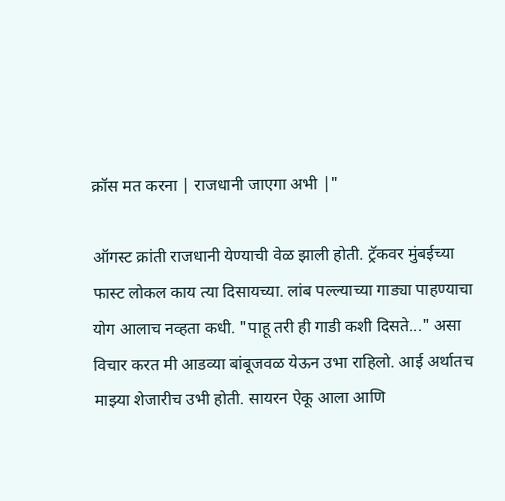क्रॉस मत करना | राजधानी जाएगा अभी |"

ऑगस्ट क्रांती राजधानी येण्याची वेळ झाली होती. ट्रॅकवर मुंबईच्या फास्ट लोकल काय त्या दिसायच्या. लांब पल्ल्याच्या गाड्या पाहण्याचा योग आलाच नव्हता कधी. "पाहू तरी ही गाडी कशी दिसते..." असा विचार करत मी आडव्या बांबूजवळ येऊन उभा राहिलो. आई अर्थातच माझ्या शेजारीच उभी होती. सायरन ऐकू आला आणि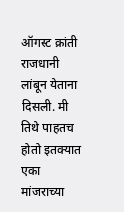ऑगस्ट क्रांती राजधानी लांबून येताना दिसली. मी तिथे पाहतच होतो इतक्यात एका मांजराच्या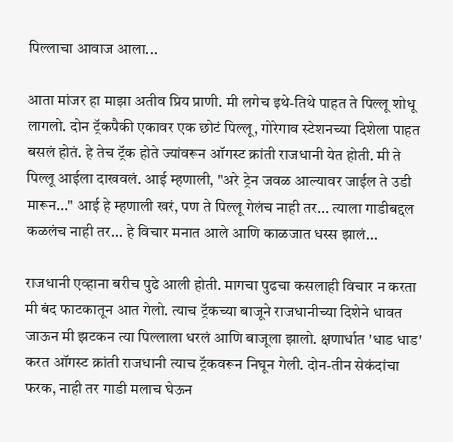पिल्लाचा आवाज आला...

आता मांजर हा माझा अतीव प्रिय प्राणी. मी लगेच इथे-तिथे पाहत ते पिल्लू शोधू लागलो. दोन ट्रॅकपैकी एकावर एक छोटं पिल्लू, गोरेगाव स्टेशनच्या दिशेला पाहत बसलं होतं. हे तेच ट्रॅक होते ज्यांवरून ऑगस्ट क्रांती राजधानी येत होती. मी ते पिल्लू आईला दाखवलं. आई म्हणाली, "अरे ट्रेन जवळ आल्यावर जाईल ते उडी मारून..." आई हे म्हणाली खरं, पण ते पिल्लू गेलंच नाही तर... त्याला गाडीबद्दल कळलंच नाही तर... हे विचार मनात आले आणि काळजात धस्स झालं...

राजधानी एव्हाना बरीच पुढे आली होती. मागचा पुढचा कसलाही विचार न करता मी बंद फाटकातून आत गेलो. त्याच ट्रॅकच्या बाजूने राजधानीच्या दिशेने धावत जाऊन मी झटकन त्या पिल्लाला धरलं आणि बाजूला झालो. क्षणार्धात 'धाड धाड' करत ऑगस्ट क्रांती राजधानी त्याच ट्रॅकवरून निघून गेली. दोन-तीन सेकंदांचा फरक, नाही तर गाडी मलाच घेऊन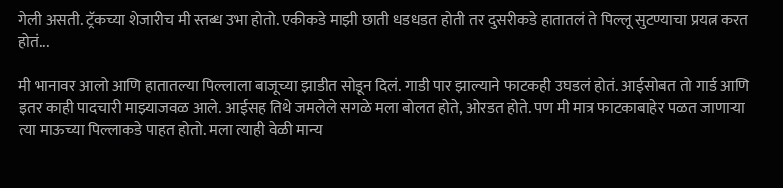गेली असती. ट्रॅकच्या शेजारीच मी स्तब्ध उभा होतो. एकीकडे माझी छाती धडधडत होती तर दुसरीकडे हातातलं ते पिल्लू सुटण्याचा प्रयत्न करत होतं...

मी भानावर आलो आणि हातातल्या पिल्लाला बाजूच्या झाडीत सोडून दिलं. गाडी पार झाल्याने फाटकही उघडलं होतं. आईसोबत तो गार्ड आणि इतर काही पादचारी माझ्याजवळ आले. आईसह तिथे जमलेले सगळे मला बोलत होते, ओरडत होते. पण मी मात्र फाटकाबाहेर पळत जाणाऱ्या त्या माऊच्या पिल्लाकडे पाहत होतो. मला त्याही वेळी मान्य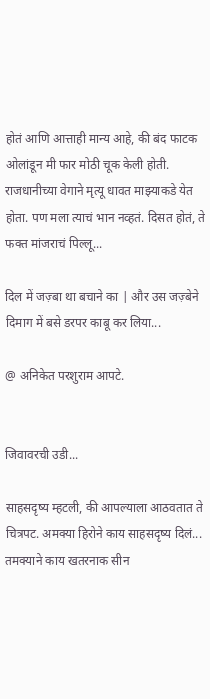होतं आणि आत्ताही मान्य आहे, की बंद फाटक ओलांडून मी फार मोठी चूक केली होती. राजधानीच्या वेगाने मृत्यू धावत माझ्याकडे येत होता. पण मला त्याचं भान नव्हतं. दिसत होतं, ते फक्त मांजराचं पिल्लू...

दिल में जज़्बा था बचाने का | और उस जज़्बेने दिमाग में बसे डरपर काबू कर लिया...

@ अनिकेत परशुराम आपटे.


जिवावरची उडी...

साहसदृष्य म्हटली, की आपल्याला आठवतात ते चित्रपट. अमक्या हिरोने काय साहसदृष्य दिलं... तमक्याने काय खतरनाक सीन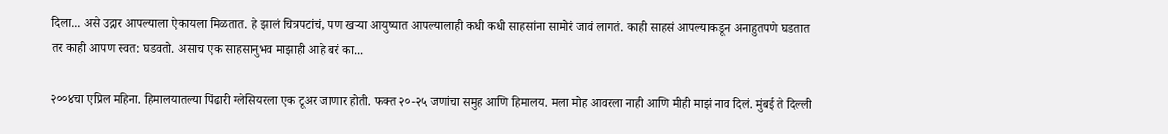दिला... असे उद्गार आपल्याला ऐकायला मिळतात. हे झालं चित्रपटांचं, पण खऱ्या आयुष्यात आपल्यालाही कधी कधी साहसांना सामोरं जावं लागतं. काही साहसं आपल्याकडून अनाहुतपणे घडतात तर काही आपण स्वत: घडवतो. असाच एक साहसानुभव माझाही आहे बरं का...

२००४चा एप्रिल महिना. हिमालयातल्या पिंढारी ग्लेसियरला एक टूअर जाणार होती. फक्त २०-२५ जणांचा समुह आणि हिमालय. मला मोह आवरला नाही आणि मीही माझं नाव दिलं. मुंबई ते दिल्ली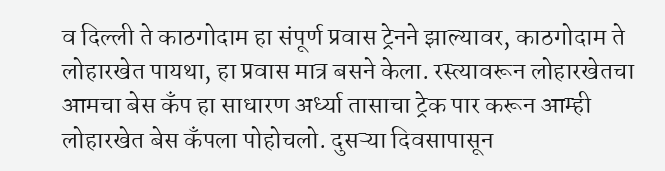व दिल्ली ते काठगोदाम हा संपूर्ण प्रवास ट्रेनने झाल्यावर, काठगोदाम ते लोहारखेत पायथा, हा प्रवास मात्र बसने केला. रस्त्यावरून लोहारखेतचा आमचा बेस कँप हा साधारण अर्ध्या तासाचा ट्रेक पार करून आम्ही लोहारखेत बेस कँपला पोहोचलो. दुसऱ्या दिवसापासून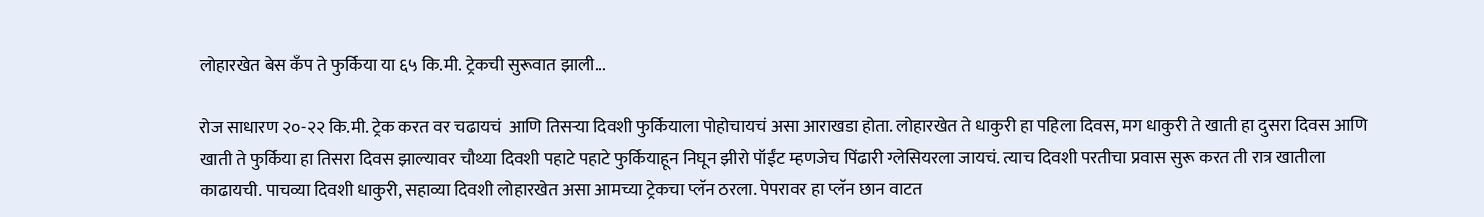लोहारखेत बेस कँप ते फुर्किया या ६५ कि.मी. ट्रेकची सुरूवात झाली...

रोज साधारण २०-२२ कि.मी. ट्रेक करत वर चढायचं  आणि तिसऱ्या दिवशी फुर्कियाला पोहोचायचं असा आराखडा होता. लोहारखेत ते धाकुरी हा पहिला दिवस, मग धाकुरी ते खाती हा दुसरा दिवस आणि खाती ते फुर्किया हा तिसरा दिवस झाल्यावर चौथ्या दिवशी पहाटे पहाटे फुर्कियाहून निघून झीरो पॉईंट म्हणजेच पिंढारी ग्लेसियरला जायचं. त्याच दिवशी परतीचा प्रवास सुरू करत ती रात्र खातीला काढायची. पाचव्या दिवशी धाकुरी, सहाव्या दिवशी लोहारखेत असा आमच्या ट्रेकचा प्लॅन ठरला. पेपरावर हा प्लॅन छान वाटत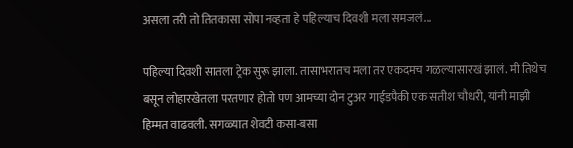असला तरी तो तितकासा सोपा नव्हता हे पहिल्याच दिवशी मला समजलं...

पहिल्या दिवशी सातला ट्रेक सुरू झाला. तासाभरातच मला तर एकदमच गळल्यासारखं झालं. मी तिथेच बसून लोहारखेतला परतणार होतो पण आमच्या दोन टुअर गाईडपैकी एक सतीश चौधरी, यांनी माझी हिम्मत वाढवली. सगळ्यात शेवटी कसा-बसा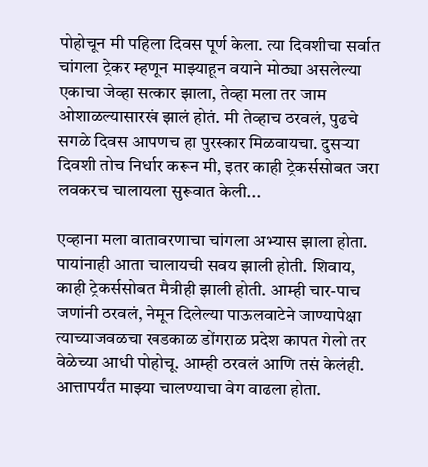पोहोचून मी पहिला दिवस पूर्ण केला. त्या दिवशीचा सर्वात चांगला ट्रेकर म्हणून माझ्याहून वयाने मोठ्या असलेल्या एकाचा जेव्हा सत्कार झाला, तेव्हा मला तर जाम ओशाळल्यासारखं झालं होतं. मी तेव्हाच ठरवलं, पुढचे सगळे दिवस आपणच हा पुरस्कार मिळवायचा. दुसऱ्या दिवशी तोच निर्धार करून मी, इतर काही ट्रेकर्ससोबत जरा लवकरच चालायला सुरूवात केली...

एव्हाना मला वातावरणाचा चांगला अभ्यास झाला होता. पायांनाही आता चालायची सवय झाली होती. शिवाय, काही ट्रेकर्ससोबत मैत्रीही झाली होती. आम्ही चार-पाच जणांनी ठरवलं, नेमून दिलेल्या पाऊलवाटेने जाण्यापेक्षा त्याच्याजवळचा खडकाळ डोंगराळ प्रदेश कापत गेलो तर वेळेच्या आधी पोहोचू. आम्ही ठरवलं आणि तसं केलंही. आत्तापर्यंत माझ्या चालण्याचा वेग वाढला होता.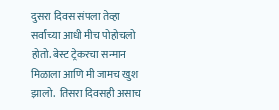दुसरा दिवस संपला तेव्हा सर्वांच्या आधी मीच पोहोचलो होतो. बेस्ट ट्रेकरचा सन्मान मिळाला आणि मी जामच खुश झालो.  तिसरा दिवसही असाच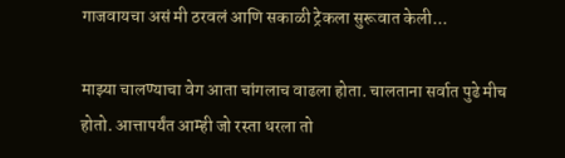गाजवायचा असं मी ठरवलं आणि सकाळी ट्रेकला सुरूवात केली...

माझ्या चालण्याचा वेग आता चांगलाच वाढला होता. चालताना सर्वात पुढे मीच होतो. आत्तापर्यंत आम्ही जो रस्ता धरला तो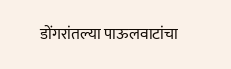डोंगरांतल्या पाऊलवाटांचा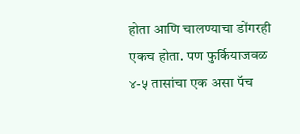होता आणि चालण्याचा डोंगरही एकच होता. पण फुर्कियाजवळ ४-५ तासांचा एक असा पॅच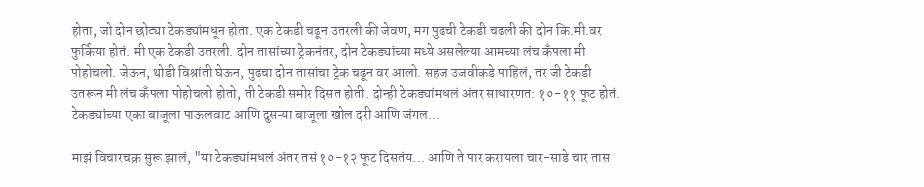होता, जो दोन छोट्या टेकड्यांमधून होता. एक टेकडी चढून उतरली की जेवण, मग पुढची टेकडी चढली की दोन कि.मी.वर फुर्किया होतं. मी एक टेकडी उतरली. दोन तासांच्या ट्रेकनंतर, दोन टेकड्यांच्या मध्ये असलेल्या आमच्या लंच कँपला मी पोहोचलो. जेऊन, थोडी विश्रांती घेऊन, पुढचा दोन तासांचा ट्रेक चढून वर आलो. सहज उजवीकडे पाहिलं, तर जी टेकडी उतरून मी लंच कँपला पोहोचलो होतो, ती टेकडी समोर दिसत होती. दोन्ही टेकड्यांमधलं अंतर साधारणत: १०-११ फूट होतं. टेकड्यांच्या एका बाजूला पाऊलवाट आणि दुसऱ्या बाजूला खोल दरी आणि जंगल...

माझं विचारचक्र सुरू झालं, "या टेकड्यांमधलं अंतर तसं १०-१२ फूट दिसतंय... आणि ते पार करायला चार-साडे चार तास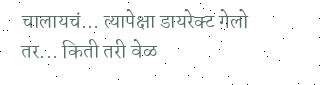चालायचं... त्यापेक्षा डायरेक्ट गेलो तर... किती तरी वेळ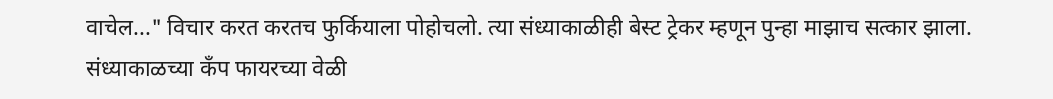वाचेल..." विचार करत करतच फुर्कियाला पोहोचलो. त्या संध्याकाळीही बेस्ट ट्रेकर म्हणून पुन्हा माझाच सत्कार झाला. संध्याकाळच्या कँप फायरच्या वेळी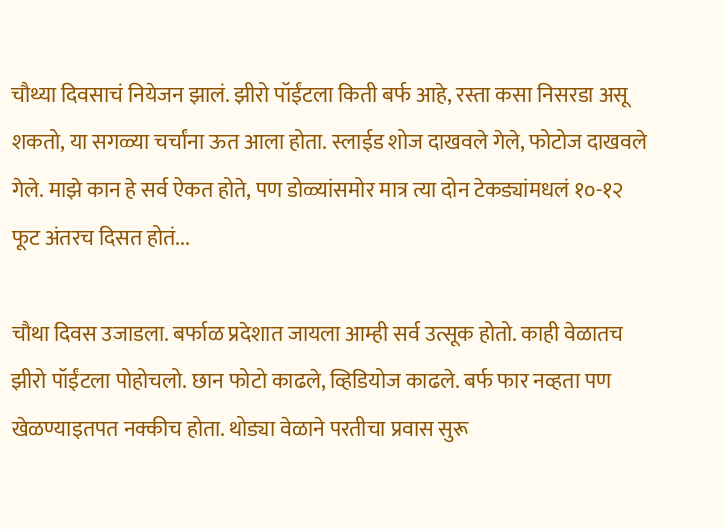चौथ्या दिवसाचं नियेजन झालं. झीरो पॉईंटला किती बर्फ आहे, रस्ता कसा निसरडा असू शकतो, या सगळ्या चर्चांना ऊत आला होता. स्लाईड शोज दाखवले गेले, फोटोज दाखवले गेले. माझे कान हे सर्व ऐकत होते, पण डोळ्यांसमोर मात्र त्या दोन टेकड्यांमधलं १०-१२ फूट अंतरच दिसत होतं...

चौथा दिवस उजाडला. बर्फाळ प्रदेशात जायला आम्ही सर्व उत्सूक होतो. काही वेळातच झीरो पॉईंटला पोहोचलो. छान फोटो काढले, व्हिडियोज काढले. बर्फ फार नव्हता पण खेळण्याइतपत नक्कीच होता. थोड्या वेळाने परतीचा प्रवास सुरू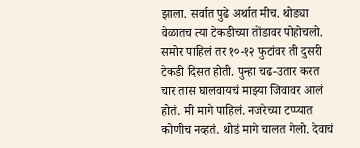झाला. सर्वात पुढे अर्थात मीच. थोड्या वेळातच त्या टेकडीच्या तोंडावर पोहोचलो. समोर पाहिलं तर १०-१२ फुटांवर ती दुसरी टेकडी दिसत होती. पुन्हा चढ-उतार करत चार तास घालवायचं माझ्या जिवावर आलं होतं. मी मागे पाहिलं. नजरेच्या टप्प्यात कोणीच नव्हतं. थोडं मागे चालत गेलो. देवाचं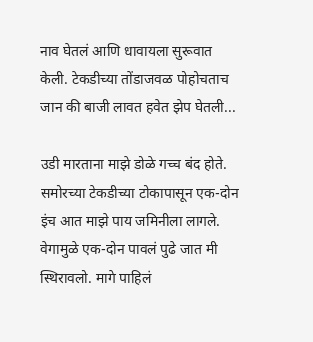नाव घेतलं आणि धावायला सुरूवात केली. टेकडीच्या तोंडाजवळ पोहोचताच जान की बाजी लावत हवेत झेप घेतली...

उडी मारताना माझे डोळे गच्च बंद होते. समोरच्या टेकडीच्या टोकापासून एक-दोन इंच आत माझे पाय जमिनीला लागले. वेगामुळे एक-दोन पावलं पुढे जात मी स्थिरावलो. मागे पाहिलं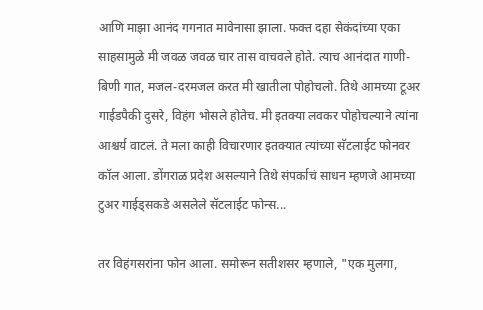आणि माझा आनंद गगनात मावेनासा झाला. फक्त दहा सेकंदांच्या एका साहसामुळे मी जवळ जवळ चार तास वाचवले होते. त्याच आनंदात गाणी-बिणी गात, मजल-दरमजल करत मी खातीला पोहोचलो. तिथे आमच्या टूअर गाईडपैकी दुसरे, विहंग भोसले होतेच. मी इतक्या लवकर पोहोचल्याने त्यांना आश्चर्य वाटलं. ते मला काही विचारणार इतक्यात त्यांच्या सॅटलाईट फोनवर कॉल आला. डोंगराळ प्रदेश असल्याने तिथे संपर्काचं साधन म्हणजे आमच्या टुअर गाईड्सकडे असलेले सॅटलाईट फोन्स...

तर विहंगसरांना फोन आला. समोरून सतीशसर म्हणाले, "एक मुलगा,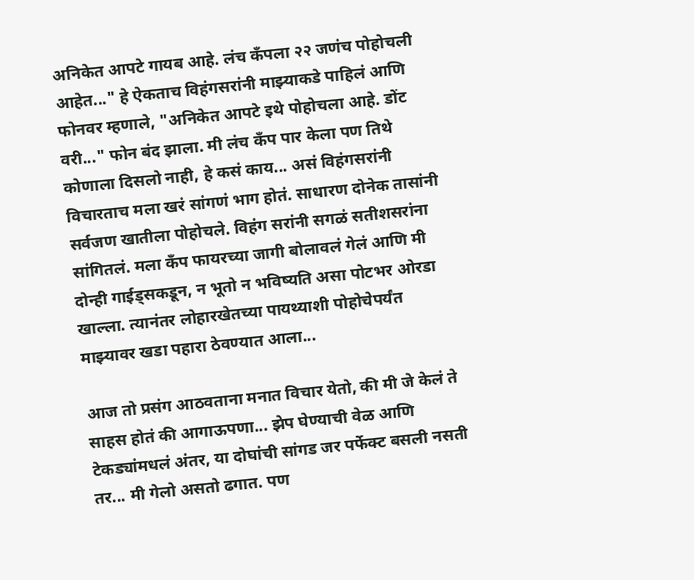अनिकेत आपटे गायब आहे. लंच कँपला २२ जणंच पोहोचली आहेत..." हे ऐकताच विहंगसरांनी माझ्याकडे पाहिलं आणि फोनवर म्हणाले, "अनिकेत आपटे इथे पोहोचला आहे. डोंट वरी..." फोन बंद झाला. मी लंच कँप पार केला पण तिथे कोणाला दिसलो नाही, हे कसं काय... असं विहंगसरांनी विचारताच मला खरं सांगणं भाग होतं. साधारण दोनेक तासांनी सर्वजण खातीला पोहोचले. विहंग सरांनी सगळं सतीशसरांना सांगितलं. मला कँप फायरच्या जागी बोलावलं गेलं आणि मी दोन्ही गाईड्सकडून, न भूतो न भविष्यति असा पोटभर ओरडा खाल्ला. त्यानंतर लोहारखेतच्या पायथ्याशी पोहोचेपर्यंत माझ्यावर खडा पहारा ठेवण्यात आला...

आज तो प्रसंग आठवताना मनात विचार येतो, की मी जे केलं ते साहस होतं की आगाऊपणा... झेप घेण्याची वेळ आणि टेकड्यांमधलं अंतर, या दोघांची सांगड जर पर्फेक्ट बसली नसती तर... मी गेलो असतो ढगात. पण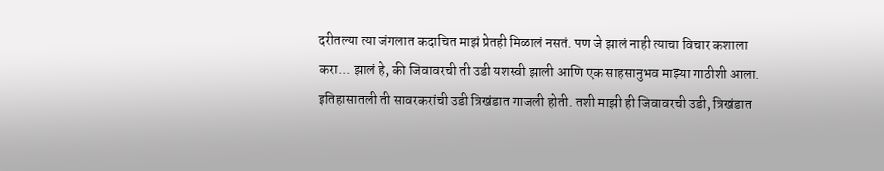दरीतल्या त्या जंगलात कदाचित माझं प्रेतही मिळालं नसतं. पण जे झालं नाही त्याचा विचार कशाला करा... झालं हे, की जिवावरची ती उडी यशस्वी झाली आणि एक साहसानुभव माझ्या गाठीशी आला. इतिहासातली ती सावरकरांची उडी त्रिखंडात गाजली होती. तशी माझी ही जिवावरची उडी, त्रिखंडात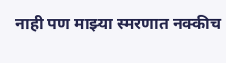नाही पण माझ्या स्मरणात नक्कीच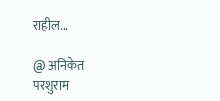राहील...

@ अनिकेत परशुराम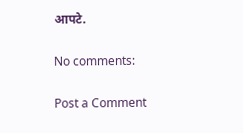आपटे.

No comments:

Post a Comment